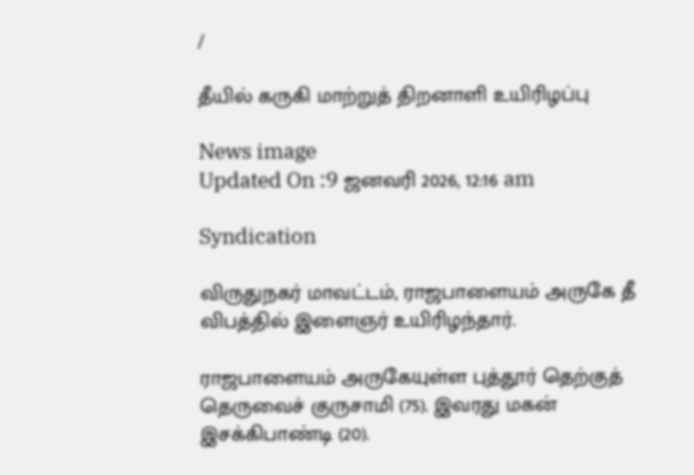/

தீயில் கருகி மாற்றுத் திறனாளி உயிரிழப்பு

News image
Updated On :9 ஜனவரி 2026, 12:16 am

Syndication

விருதுநகர் மாவட்டம், ராஜபாளையம் அருகே தீ விபத்தில் இளைஞர் உயிரிழந்தார்.

ராஜபாளையம் அருகேயுள்ள புத்தூர் தெற்குத் தெருவைச் குருசாமி (75). இவரது மகன் இசக்கிபாண்டி (20).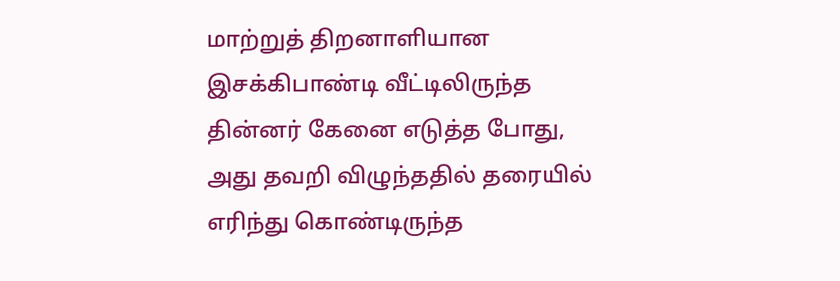மாற்றுத் திறனாளியான இசக்கிபாண்டி வீட்டிலிருந்த தின்னர் கேனை எடுத்த போது, அது தவறி விழுந்ததில் தரையில் எரிந்து கொண்டிருந்த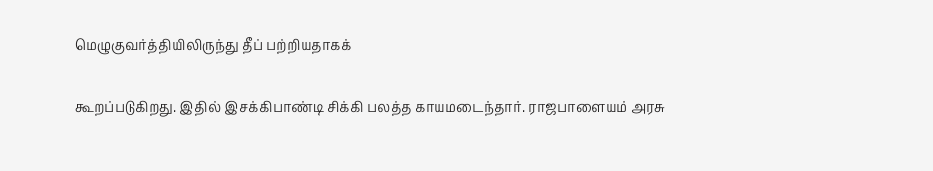மெழுகுவர்த்தியிலிருந்து தீப் பற்றியதாகக்

கூறப்படுகிறது. இதில் இசக்கிபாண்டி சிக்கி பலத்த காயமடைந்தார். ராஜபாளையம் அரசு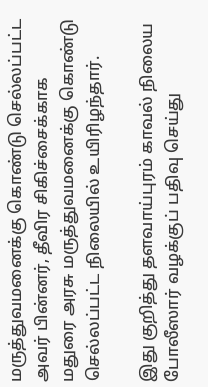மருத்துவமனைக்கு கொண்டு செல்லப்பட்ட அவர் பின்னர், தீவிர சிகிச்சைக்காக மதுரை அரசு மருத்துவமனைக்கு கொண்டு செல்லப்பட்ட நிலையில் உயிரிழந்தார்.

இது குறித்து தளவாய்புரம் காவல் நிலைய போலீஸார் வழக்குப் பதிவு செய்து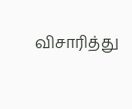விசாரித்து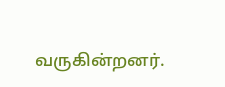வருகின்றனர்.